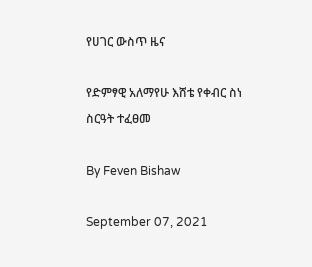የሀገር ውስጥ ዜና

የድምፃዊ አለማየሁ እሸቴ የቀብር ስነ ስርዓት ተፈፀመ

By Feven Bishaw

September 07, 2021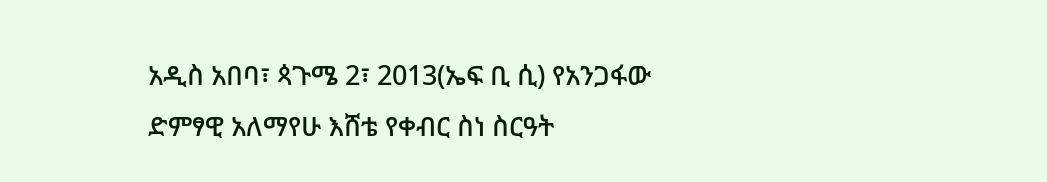አዲስ አበባ፣ ጳጉሜ 2፣ 2013(ኤፍ ቢ ሲ) የአንጋፋው ድምፃዊ አለማየሁ እሸቴ የቀብር ስነ ስርዓት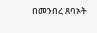በመንበረ ጸባኦት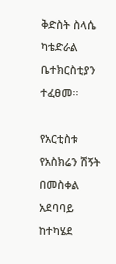ቅድስት ስላሴ ካቴድራል ቤተክርስቲያን ተፈፀመ፡፡

የአርቲስቱ የአስክሬን ሽኝት በመስቀል አደባባይ ከተካሄደ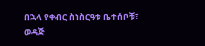በኋላ የቀብር ስነስርዓቱ ቤተሰቦቹ፣ ወዳጅ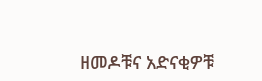ዘመዶቹና አድናቂዎቹ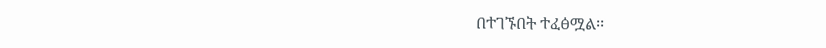በተገኙበት ተፈፅሟል፡፡